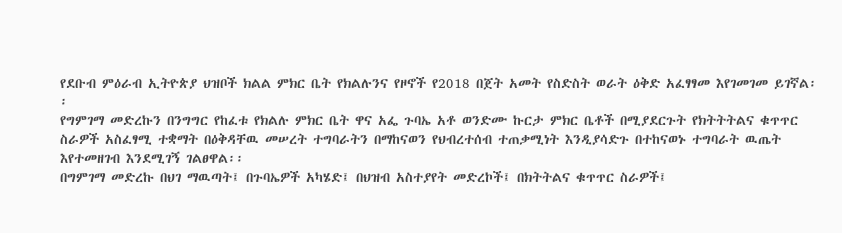የደቡብ ምዕራብ ኢትዮጵያ ህዝቦች ክልል ምክር ቤት የክልሉንና የዞኖች የ2018 በጀት አመት የስድስት ወራት ዕቅድ አፈፃፃመ እየገመገመ ይገኛል፡፡
የግምገማ መድረኩን በንግግር የከፈቱ የክልሉ ምክር ቤት ዋና አፌ ጉባኤ አቶ ወንድሙ ኩርታ ምክር ቤቶች በሚያደርጉት የክትትትልና ቁጥጥር ስራዎች አስፈፃሚ ተቋማት በዕቅዳቸዉ መሠረት ተግባራትን በማከናወን የህብረተሰብ ተጠቃሚነት እንዲያሳድጉ በተከናወኑ ተግባራት ዉጤት እየተመዘገብ እንደሚገኝ ገልፀዋል፡፡
በግምገማ መድረኩ በህገ ማዉጣት፤ በጉባኤዎች አካሄድ፤ በህዝብ አስተያየት መድረኮች፤ በክትትልና ቁጥጥር ስራዎች፤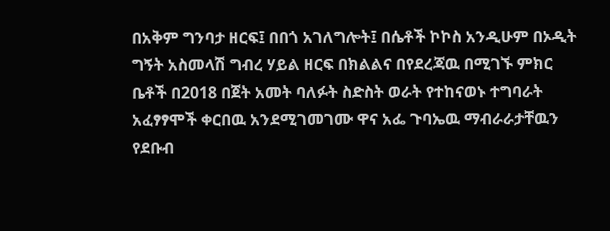በአቅም ግንባታ ዘርፍ፤ በበጎ አገለግሎት፤ በሴቶች ኮኮስ አንዲሁም በኦዲት ግኝት አስመላሽ ግብረ ሃይል ዘርፍ በክልልና በየደረጃዉ በሚገኙ ምክር ቤቶች በ2018 በጀት አመት ባለፉት ስድስት ወራት የተከናወኑ ተግባራት አፈፃፃሞች ቀርበዉ አንደሚገመገሙ ዋና አፌ ጉባኤዉ ማብራራታቸዉን የደቡብ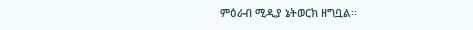ምዕራብ ሚዲያ ኔትወርክ ዘግቧል፡፡